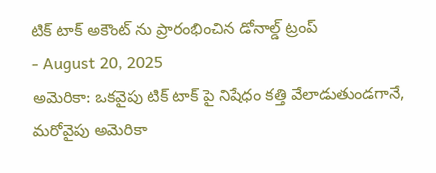టిక్ టాక్ అకౌంట్ ను ప్రారంభించిన డోనాల్డ్ ట్రంప్
- August 20, 2025
అమెరికా: ఒకవైపు టిక్ టాక్ పై నిషేధం కత్తి వేలాడుతుండగానే, మరోవైపు అమెరికా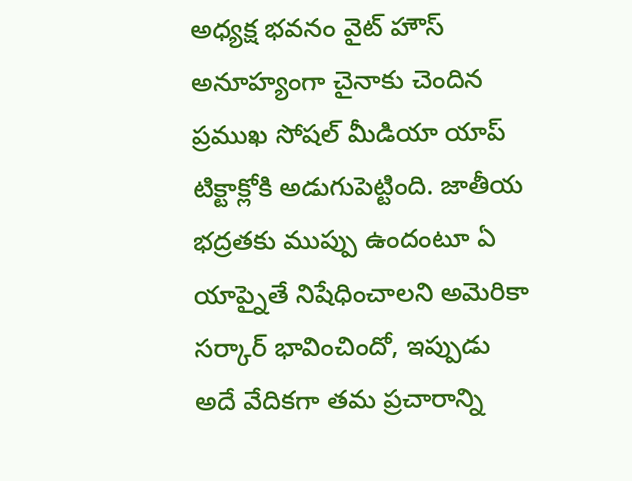అధ్యక్ష భవనం వైట్ హౌస్ అనూహ్యంగా చైనాకు చెందిన ప్రముఖ సోషల్ మీడియా యాప్ టిక్టాక్లోకి అడుగుపెట్టింది. జాతీయ భద్రతకు ముప్పు ఉందంటూ ఏ యాప్నైతే నిషేధించాలని అమెరికా సర్కార్ భావించిందో, ఇప్పుడు అదే వేదికగా తమ ప్రచారాన్ని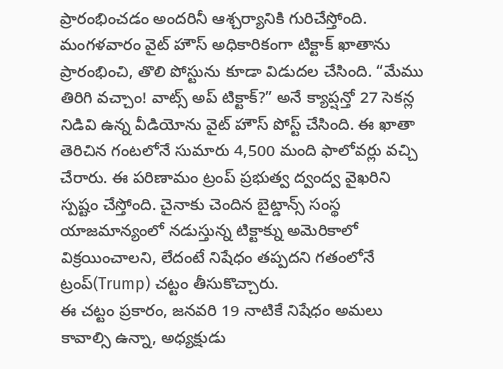ప్రారంభించడం అందరినీ ఆశ్చర్యానికి గురిచేస్తోంది. మంగళవారం వైట్ హౌస్ అధికారికంగా టిక్టాక్ ఖాతాను ప్రారంభించి, తొలి పోస్టును కూడా విడుదల చేసింది. “మేము తిరిగి వచ్చాం! వాట్స్ అప్ టిక్టాక్?” అనే క్యాప్షన్తో 27 సెకన్ల నిడివి ఉన్న వీడియోను వైట్ హౌస్ పోస్ట్ చేసింది. ఈ ఖాతా తెరిచిన గంటలోనే సుమారు 4,500 మంది ఫాలోవర్లు వచ్చి చేరారు. ఈ పరిణామం ట్రంప్ ప్రభుత్వ ద్వంద్వ వైఖరిని స్పష్టం చేస్తోంది. చైనాకు చెందిన బైట్డాన్స్ సంస్థ యాజమాన్యంలో నడుస్తున్న టిక్టాక్ను అమెరికాలో విక్రయించాలని, లేదంటే నిషేధం తప్పదని గతంలోనే ట్రంప్(Trump) చట్టం తీసుకొచ్చారు.
ఈ చట్టం ప్రకారం, జనవరి 19 నాటికే నిషేధం అమలు కావాల్సి ఉన్నా, అధ్యక్షుడు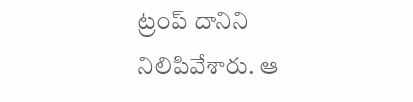ట్రంప్ దానిని నిలిపివేశారు. ఆ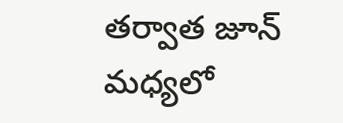తర్వాత జూన్ మధ్యలో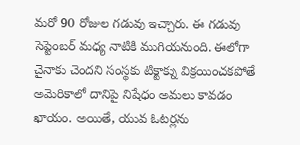మరో 90 రోజుల గడువు ఇచ్చారు. ఈ గడువు సెప్టెంబర్ మధ్య నాటికి ముగియనుంది. ఈలోగా చైనాకు చెందని సంస్థకు టిక్టాక్ను విక్రయించకపోతే అమెరికాలో దానిపై నిషేధం అమలు కావడం ఖాయం. అయితే, యువ ఓటర్లను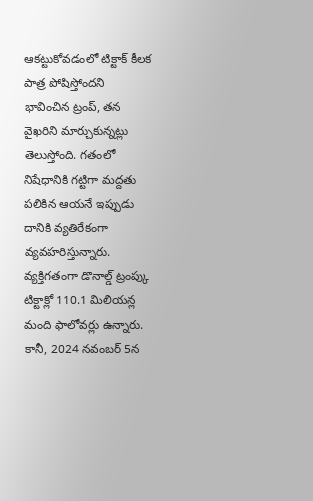ఆకట్టుకోవడంలో టిక్టాక్ కీలక పాత్ర పోషిస్తోందని భావించిన ట్రంప్, తన వైఖరిని మార్చుకున్నట్లు తెలుస్తోంది. గతంలో నిషేధానికి గట్టిగా మద్దతు పలికిన ఆయనే ఇప్పుడు దానికి వ్యతిరేకంగా వ్యవహరిస్తున్నారు. వ్యక్తిగతంగా డొనాల్డ్ ట్రంప్కు టిక్టాక్లో 110.1 మిలియన్ల మంది ఫాలోవర్లు ఉన్నారు. కానీ, 2024 నవంబర్ 5న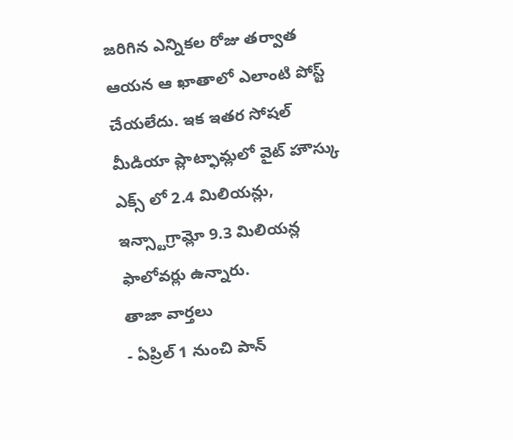జరిగిన ఎన్నికల రోజు తర్వాత ఆయన ఆ ఖాతాలో ఎలాంటి పోస్ట్ చేయలేదు. ఇక ఇతర సోషల్ మీడియా ప్లాట్ఫామ్లలో వైట్ హౌస్కు ఎక్స్ లో 2.4 మిలియన్లు, ఇన్స్టాగ్రామ్లో 9.3 మిలియన్ల ఫాలోవర్లు ఉన్నారు.
తాజా వార్తలు
- ఏప్రిల్ 1 నుంచి పాన్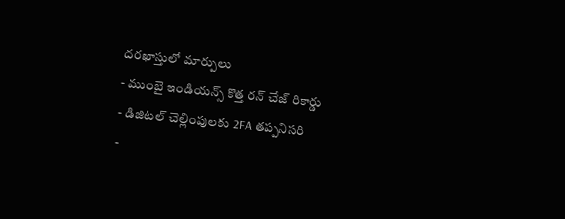దరఖాస్తులో మార్పులు
- ముంబై ఇండియన్స్ కొత్త రన్ చేజ్ రికార్డు
- డిజిటల్ చెల్లింపులకు 2FA తప్పనిసరి
-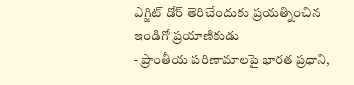ఎగ్జిట్ డోర్ తెరిచేందుకు ప్రయత్నించిన ఇండిగో ప్రయాణికుడు
- ప్రాంతీయ పరిణామాలపై భారత ప్రధాని,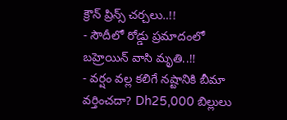క్రౌన్ ప్రిన్స్ చర్చలు..!!
- సౌదీలో రోడ్డు ప్రమాదంలో బహ్రెయిన్ వాసి మృతి..!!
- వర్షం వల్ల కలిగే నష్టానికి బీమా వర్తించదా? Dh25,000 బిల్లులు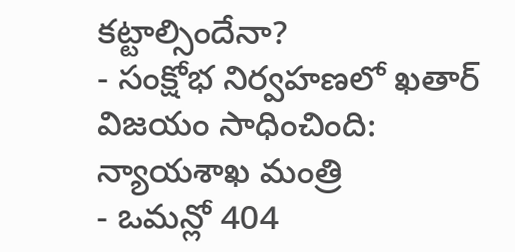కట్టాల్సిందేనా?
- సంక్షోభ నిర్వహణలో ఖతార్ విజయం సాధించింది: న్యాయశాఖ మంత్రి
- ఒమన్లో 404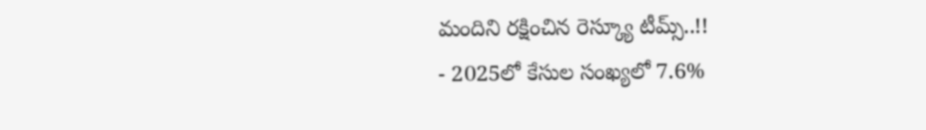మందిని రక్షించిన రెస్క్యూ టీమ్స్..!!
- 2025లో కేసుల సంఖ్యలో 7.6%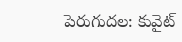పెరుగుదల: కువైట్